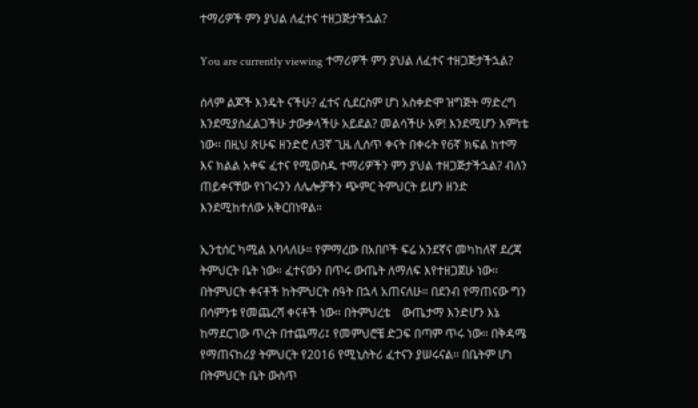ተማሪዎች ምን ያህል ለፈተና ተዘጋጅታችኋል?

You are currently viewing ተማሪዎች ምን ያህል ለፈተና ተዘጋጅታችኋል?

ሰላም ልጆች እንዴት ናችሁ? ፈተና ሲደርስም ሆነ አስቀድሞ ዝግጅት ማድረግ እንደሚያስፈልጋችሁ ታውቃላችሁ አይደል? መልሳችሁ አዎ! እንደሚሆን እምነቴ ነው፡፡ በዚህ ጽሁፍ ዘንድሮ ለ3ኛ ጊዜ ሊሰጥ ቀናት በቀሩት የ6ኛ ክፍል ከተማ እና ክልል አቀፍ ፈተና የሚወስዱ ተማሪዎችን ምን ያህል ተዘጋጅታችኋል? ብለን  ጠይቀናቸው የነገሩንን ለሌሎቻችን ጭምር ትምህርት ይሆን ዘንድ እንደሚከተለው አቅርበነዋል።

ኢንቲሰር ካሚል እባላለሁ። የምማረው በአበቦች ፍሬ አንደኛና መካከለኛ ደረጃ ትምህርት ቤት ነው። ፈተናውን በጥሩ ውጤት ለማለፍ እየተዘጋጀሁ ነው፡፡ በትምህርት ቀናቶች ከትምህርት ሰዓት በኋላ አጠናለሁ። በደንብ የማጠናው ግን በሳምንቱ የመጨረሻ ቀናቶች ነው። በትምህረቴ    ውጤታማ እንድሆን እኔ ከማደርገው ጥረት በተጨማሪ፤ የመምህሮቼ ድጋፍ በጣም ጥሩ ነው፡፡ በቅዳሜ የማጠናከሪያ ትምህርት የ2016 የሚኒስትሪ ፈተናን ያሠሩናል፡፡ በቤትም ሆነ በትምህርት ቤት ውስጥ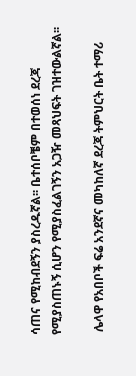ሳጠና የሚከብደኝን ያስረዱኛል፡፡ ቤተሰቦቼም በተወሰነ ደረጃ የሚያስጠኑኝ ሲሆን የሚያስፈልገኝን አጋዥ መጻህፍት ገዝተውልኛል፡፡

 ሌላዋ የአበቦች ፍሬ አንደኛና መካከለኛ ደረጃ ትምህርት ቤት ተማሪ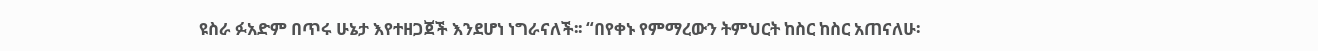ዩስራ ፉአድም በጥሩ ሁኔታ እየተዘጋጀች እንደሆነ ነግራናለች፡፡ “በየቀኑ የምማረውን ትምህርት ከስር ከስር አጠናለሁ፡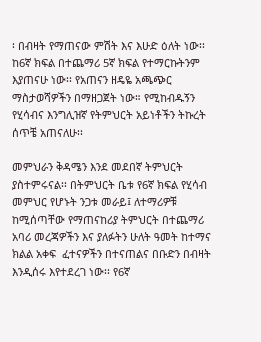፡ በብዛት የማጠናው ምሽት እና እሁድ ዕለት ነው፡፡ ከ6ኛ ክፍል በተጨማሪ 5ኛ ክፍል የተማርኩትንም እያጠናሁ ነው፡፡ የአጠናን ዘዴዬ አጫጭር ማስታወሻዎችን በማዘጋጀት ነው። የሚከብዱኝን  የሂሳብና እንግሊዝኛ የትምህርት አይነቶችን ትኩረት ሰጥቼ አጠናለሁ፡፡

መምህራን ቅዳሜን እንደ መደበኛ ትምህርት ያስተምሩናል፡፡ በትምህርት ቤቱ የ6ኛ ክፍል የሂሳብ መምህር የሆኑት ንጋቱ መራይ፤ ለተማሪዎቹ ከሚሰጣቸው የማጠናከሪያ ትምህርት በተጨማሪ አባሪ መረጃዎችን እና ያለፉትን ሁለት ዓመት ከተማና ክልል አቀፍ  ፈተናዎችን በተናጠልና በቡድን በብዛት እንዲሰሩ እየተደረገ ነው፡፡ የ6ኛ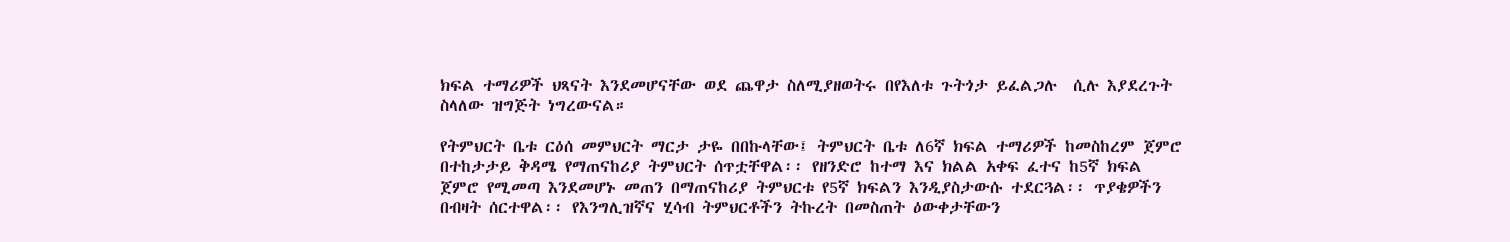ክፍል ተማሪዎች ህጻናት እንደመሆናቸው ወደ ጨዋታ ስለሚያዘወትሩ በየእለቱ ጉትጎታ ይፈልጋሉ  ሲሉ እያደረጉት ስላለው ዝግጅት ነግረውናል።

የትምህርት ቤቱ ርዕሰ መምህርት ማርታ ታዬ በበኩላቸው፤ ትምህርት ቤቱ ለ6ኛ ክፍል ተማሪዎች ከመስከረም ጀምሮ በተከታታይ ቅዳሜ የማጠናከሪያ ትምህርት ሰጥቷቸዋል፡፡ የዘንድሮ ከተማ እና ክልል አቀፍ ፈተና ከ5ኛ ክፍል ጀምሮ የሚመጣ እንደመሆኑ መጠን በማጠናከሪያ ትምህርቱ የ5ኛ ክፍልን እንዲያስታውሱ ተደርጓል፡፡ ጥያቄዎችን በብዛት ሰርተዋል፡፡ የእንግሊዝኛና ሂሳብ ትምህርቶችን ትኩረት በመስጠት ዕውቀታቸውን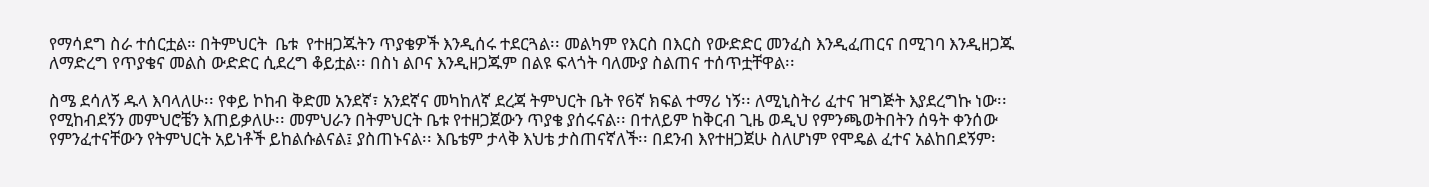የማሳደግ ስራ ተሰርቷል። በትምህርት  ቤቱ  የተዘጋጁትን ጥያቄዎች እንዲሰሩ ተደርጓል፡፡ መልካም የእርስ በእርስ የውድድር መንፈስ እንዲፈጠርና በሚገባ እንዲዘጋጁ ለማድረግ የጥያቄና መልስ ውድድር ሲደረግ ቆይቷል፡፡ በስነ ልቦና እንዲዘጋጁም በልዩ ፍላጎት ባለሙያ ስልጠና ተሰጥቷቸዋል፡፡

ስሜ ደሳለኝ ዱላ እባላለሁ፡፡ የቀይ ኮከብ ቅድመ አንደኛ፣ አንደኛና መካከለኛ ደረጃ ትምህርት ቤት የ6ኛ ክፍል ተማሪ ነኝ፡፡ ለሚኒስትሪ ፈተና ዝግጅት እያደረግኩ ነው፡፡ የሚከብደኝን መምህሮቼን እጠይቃለሁ፡፡ መምህራን በትምህርት ቤቱ የተዘጋጀውን ጥያቄ ያሰሩናል፡፡ በተለይም ከቅርብ ጊዜ ወዲህ የምንጫወትበትን ሰዓት ቀንሰው የምንፈተናቸውን የትምህርት አይነቶች ይከልሱልናል፤ ያስጠኑናል፡፡ እቤቴም ታላቅ እህቴ ታስጠናኛለች፡፡ በደንብ እየተዘጋጀሁ ስለሆነም የሞዴል ፈተና አልከበደኝም፡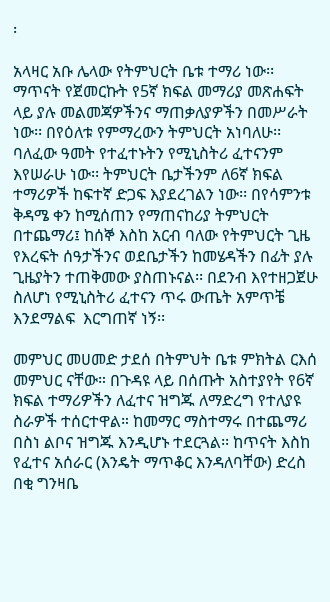፡

አላዛር አቡ ሌላው የትምህርት ቤቱ ተማሪ ነው፡፡ ማጥናት የጀመርኩት የ5ኛ ክፍል መማሪያ መጽሐፍት ላይ ያሉ መልመጃዎችንና ማጠቃለያዎችን በመሥራት ነው፡፡ በየዕለቱ የምማረውን ትምህርት አነባለሁ፡፡ ባለፈው ዓመት የተፈተኑትን የሚኒስትሪ ፈተናንም እየሠራሁ ነው፡፡ ትምህርት ቤታችንም ለ6ኛ ክፍል ተማሪዎች ከፍተኛ ድጋፍ እያደረገልን ነው፡፡ በየሳምንቱ ቅዳሜ ቀን ከሚሰጠን የማጠናከሪያ ትምህርት በተጨማሪ፤ ከሰኞ እስከ አርብ ባለው የትምህርት ጊዜ የእረፍት ሰዓታችንና ወደቤታችን ከመሄዳችን በፊት ያሉ ጊዜያትን ተጠቅመው ያስጠኑናል፡፡ በደንብ እየተዘጋጀሁ ስለሆነ የሚኒስትሪ ፈተናን ጥሩ ውጤት አምጥቼ  እንደማልፍ  እርግጠኛ ነኝ፡፡

መምህር መሀመድ ታደሰ በትምህት ቤቱ ምክትል ርእሰ መምህር ናቸው። በጉዳዩ ላይ በሰጡት አስተያየት የ6ኛ ክፍል ተማሪዎችን ለፈተና ዝግጁ ለማድረግ የተለያዩ ስራዎች ተሰርተዋል። ከመማር ማስተማሩ በተጨማሪ በስነ ልቦና ዝግጁ እንዲሆኑ ተደርጓል፡፡ ከጥናት እስከ የፈተና አሰራር (እንዴት ማጥቆር እንዳለባቸው) ድረስ በቂ ግንዛቤ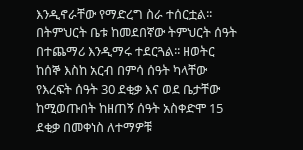እንዲኖራቸው የማድረግ ስራ ተሰርቷል፡፡ በትምህርት ቤቱ ከመደበኛው ትምህርት ሰዓት በተጨማሪ እንዲማሩ ተደርጓል፡፡ ዘወትር ከሰኞ እስከ አርብ በምሳ ሰዓት ካላቸው የእረፍት ሰዓት 30 ደቂቃ እና ወደ ቤታቸው ከሚወጡበት ከዘጠኝ ሰዓት አስቀድሞ 15 ደቂቃ በመቀነስ ለተማዎቹ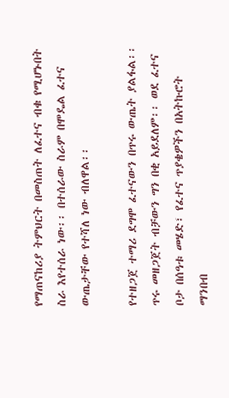የማጠናከሪያ ትምህርት በመስጠት ለፈተና ብቁ የሚሆኑበት ስራ እየተሰራ ነው፡፡ በተሰራው ስራም በሞዴል ፈተና ውጤታቸው የተሻለ ነው ብለዋል፡፡

የተዘጋጀ ተማሪ ደግሞ ፈተናውን በጥሩ ውጤት ያልፋል፡፡ ጥሩ መዘጋጀት ብቻውን ግን በቂ አይደለም፡፡ ወደ ፈተና ቦታ በሰዓቱ መሄድ፣ የፈተና ጥያቄዎችን በአትኩሮት ማንበብ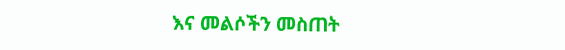እና መልሶችን መስጠት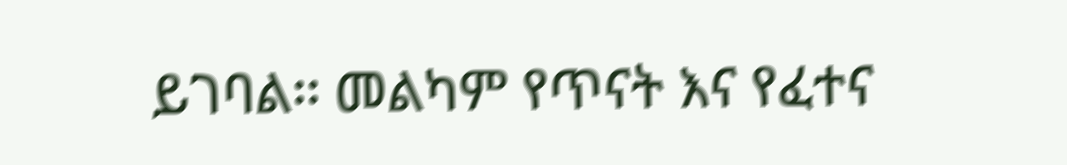ይገባል፡፡ መልካም የጥናት እና የፈተና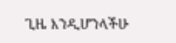ጊዜ እንዲሆንላችሁ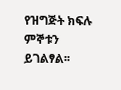የዝግጅት ክፍሉ ምኞቱን ይገልፃል፡፡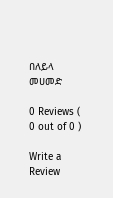በለይላ መሀመድ

0 Reviews ( 0 out of 0 )

Write a Review